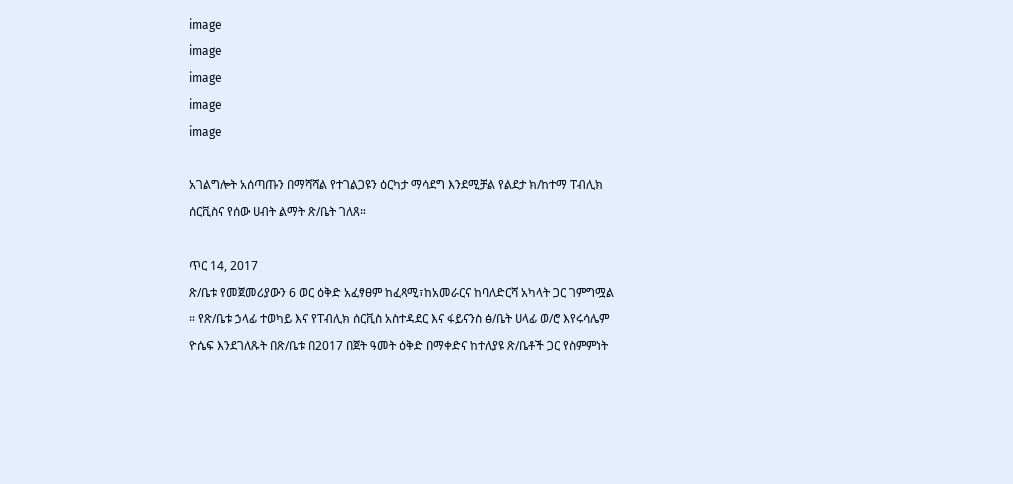image
image
image
image
image

አገልግሎት አሰጣጡን በማሻሻል የተገልጋዩን ዕርካታ ማሳደግ እንደሚቻል የልደታ ክ/ከተማ ፐብሊክ ሰርቪስና የሰው ሀብት ልማት ጽ/ቤት ገለጸ።

ጥር 14, 2017
ጽ/ቤቱ የመጀመሪያውን 6 ወር ዕቅድ አፈፃፀም ከፈጻሚ፣ከአመራርና ከባለድርሻ አካላት ጋር ገምግሟል ። የጽ/ቤቱ ኃላፊ ተወካይ እና የፐብሊክ ሰርቪስ አስተዳደር እና ፋይናንስ ፅ/ቤት ሀላፊ ወ/ሮ እየሩሳሌም ዮሴፍ እንደገለጹት በጽ/ቤቱ በ2017 በጀት ዓመት ዕቅድ በማቀድና ከተለያዩ ጽ/ቤቶች ጋር የስምምነት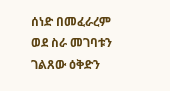ሰነድ በመፈራረም ወደ ስራ መገባቱን ገልጸው ዕቅድን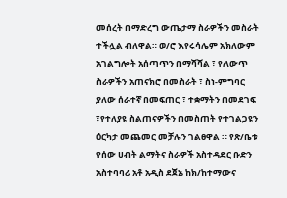መሰረት በማድረግ ውጤታማ ስራዎችን መስራት ተችሏል ብለዋል። ወ/ሮ እየሩሳሌም አክለውም አገልግሎት አሰጣጥን በማሻሻል ፣ የለውጥ ስራዎችን አጠናክሮ በመስራት ፣ ስነ-ምግባር ያለው ሰራተኛ በመፍጠር ፣ ተቋማትን በመደገፍ ፣የተለያዩ ስልጠናዎችን በመስጠት የተገልጋዩን ዕርካታ መጨመር መቻሉን ገልፀዋል ። የጽ/ቤቱ የሰው ሀብት ልማትና ስራዎች አስተዳደር ቡድን አስተባባሪ አቶ አዲስ ደጀኔ ከክ/ከተማውና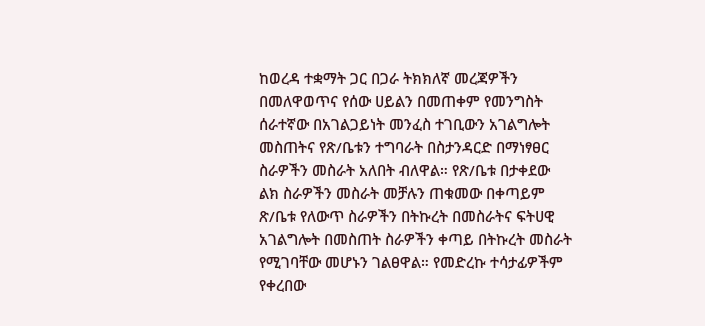ከወረዳ ተቋማት ጋር በጋራ ትክክለኛ መረጃዎችን በመለዋወጥና የሰው ሀይልን በመጠቀም የመንግስት ሰራተኛው በአገልጋይነት መንፈስ ተገቢውን አገልግሎት መስጠትና የጽ/ቤቱን ተግባራት በስታንዳርድ በማነፃፀር ስራዎችን መስራት አለበት ብለዋል። የጽ/ቤቱ በታቀደው ልክ ስራዎችን መስራት መቻሉን ጠቁመው በቀጣይም ጽ/ቤቱ የለውጥ ስራዎችን በትኩረት በመስራትና ፍትሀዊ አገልግሎት በመስጠት ስራዎችን ቀጣይ በትኩረት መስራት የሚገባቸው መሆኑን ገልፀዋል። የመድረኩ ተሳታፊዎችም የቀረበው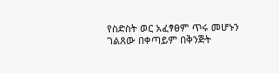የስድስት ወር አፈፃፀም ጥሩ መሆኑን ገልጸው በቀጣይም በቅንጅት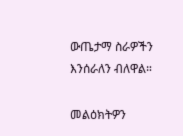ውጤታማ ስራዎችን እንሰራለን ብለዋል።

መልዕክትዎን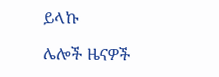ይላኩ

ሌሎች ዜናዎች